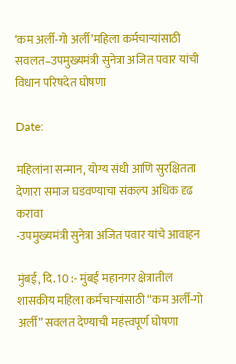‘कम अर्ली-गो अर्ली’महिला कर्मचाऱ्यांसाठी सवलत–उपमुख्यमंत्री सुनेत्रा अजित पवार यांची विधान परिषदेत घोषणा

Date:

महिलांना सन्मान, योग्य संधी आणि सुरक्षितता देणारा समाज घडवण्याचा संकल्प अधिक दृढ करावा
-उपमुख्यमंत्री सुनेत्रा अजित पवार यांचे आवाहन

मुंबई, दि. 10 :- मुंबई महानगर क्षेत्रातील शासकीय महिला कर्मचाऱ्यांसाठी “कम अर्ली-गो अर्ली” सवलत देण्याची महत्त्वपूर्ण घोषणा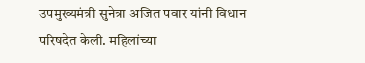उपमुख्यमंत्री सुनेत्रा अजित पवार यांनी विधान परिषदेत केली. महिलांच्या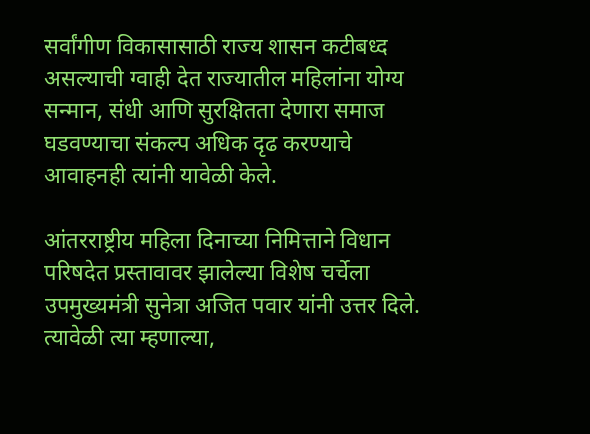सर्वांगीण विकासासाठी राज्य शासन कटीबध्द असल्याची ग्वाही देत राज्यातील महिलांना योग्य सन्मान, संधी आणि सुरक्षितता देणारा समाज घडवण्याचा संकल्प अधिक दृढ करण्याचे आवाहनही त्यांनी यावेळी केले.

आंतरराष्ट्रीय महिला दिनाच्या निमित्ताने विधान परिषदेत प्रस्तावावर झालेल्या विशेष चर्चेला उपमुख्यमंत्री सुनेत्रा अजित पवार यांनी उत्तर दिले. त्यावेळी त्या म्हणाल्या,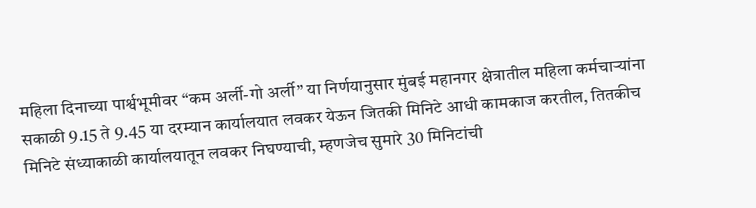महिला दिनाच्या पार्श्वभूमीवर “कम अर्ली-गो अर्ली” या निर्णयानुसार मुंबई महानगर क्षेत्रातील महिला कर्मचाऱ्यांना सकाळी 9.15 ते 9.45 या दरम्यान कार्यालयात लवकर येऊन जितकी मिनिटे आधी कामकाज करतील, तितकीच मिनिटे संध्याकाळी कार्यालयातून लवकर निघण्याची, म्हणजेच सुमारे 30 मिनिटांची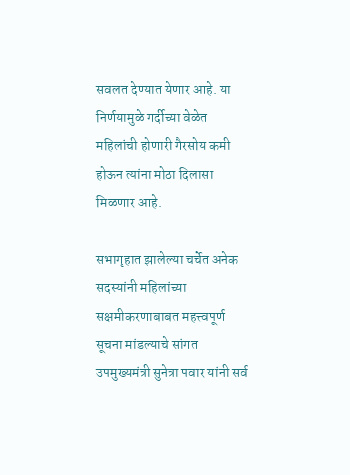सवलत देण्यात येणार आहे. या निर्णयामुळे गर्दीच्या वेळेत महिलांची होणारी गैरसोय कमी होऊन त्यांना मोठा दिलासा मिळणार आहे.

सभागृहात झालेल्या चर्चेत अनेक सदस्यांनी महिलांच्या सक्षमीकरणाबाबत महत्त्वपूर्ण सूचना मांडल्याचे सांगत उपमुख्यमंत्री सुनेत्रा पवार यांनी सर्व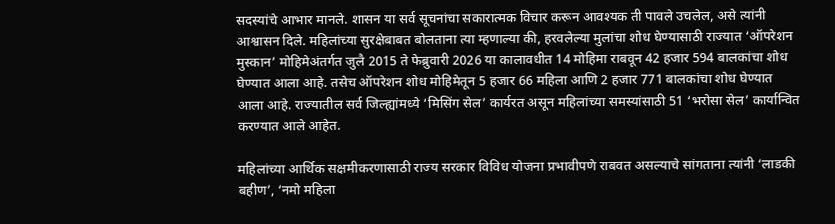सदस्यांचे आभार मानले. शासन या सर्व सूचनांचा सकारात्मक विचार करून आवश्यक ती पावले उचलेल, असे त्यांनी आश्वासन दिले. महिलांच्या सुरक्षेबाबत बोलताना त्या म्हणाल्या की, हरवलेल्या मुलांचा शोध घेण्यासाठी राज्यात ‘ऑपरेशन मुस्कान’ मोहिमेअंतर्गत जुलै 2015 ते फेब्रुवारी 2026 या कालावधीत 14 मोहिमा राबवून 42 हजार 594 बालकांचा शोध घेण्यात आला आहे. तसेच ऑपरेशन शोध मोहिमेतून 5 हजार 66 महिला आणि 2 हजार 771 बालकांचा शोध घेण्यात आला आहे. राज्यातील सर्व जिल्ह्यांमध्ये ‘मिसिंग सेल’ कार्यरत असून महिलांच्या समस्यांसाठी 51 ‘भरोसा सेल’ कार्यान्वित करण्यात आले आहेत.

महिलांच्या आर्थिक सक्षमीकरणासाठी राज्य सरकार विविध योजना प्रभावीपणे राबवत असल्याचे सांगताना त्यांनी ‘लाडकी बहीण’, ‘नमो महिला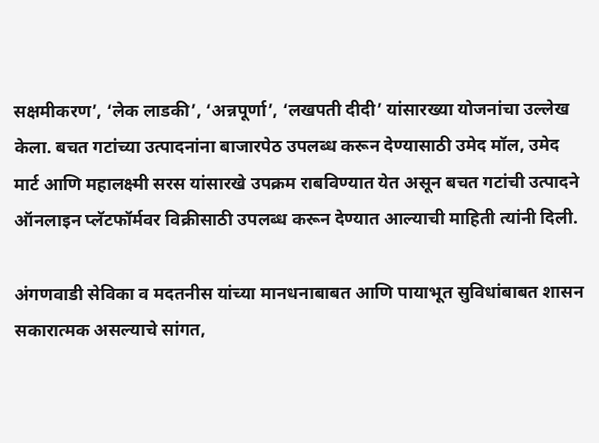सक्षमीकरण’, ‘लेक लाडकी’, ‘अन्नपूर्णा’, ‘लखपती दीदी’ यांसारख्या योजनांचा उल्लेख केला. बचत गटांच्या उत्पादनांना बाजारपेठ उपलब्ध करून देण्यासाठी उमेद मॉल, उमेद मार्ट आणि महालक्ष्मी सरस यांसारखे उपक्रम राबविण्यात येत असून बचत गटांची उत्पादने ऑनलाइन प्लॅटफॉर्मवर विक्रीसाठी उपलब्ध करून देण्यात आल्याची माहिती त्यांनी दिली.

अंगणवाडी सेविका व मदतनीस यांच्या मानधनाबाबत आणि पायाभूत सुविधांबाबत शासन सकारात्मक असल्याचे सांगत,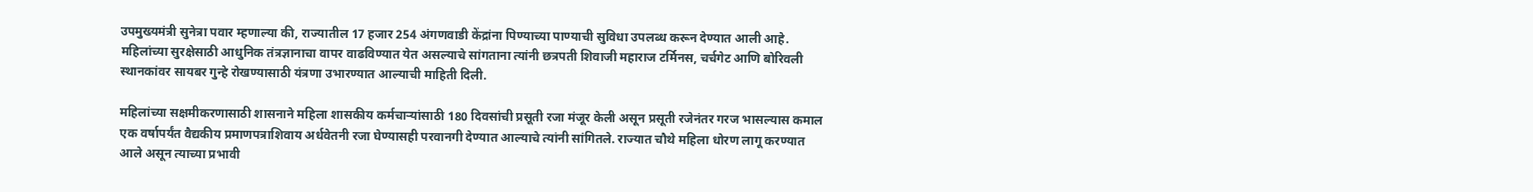उपमुख्यमंत्री सुनेत्रा पवार म्हणाल्या की, राज्यातील 17 हजार 254 अंगणवाडी केंद्रांना पिण्याच्या पाण्याची सुविधा उपलब्ध करून देण्यात आली आहे. महिलांच्या सुरक्षेसाठी आधुनिक तंत्रज्ञानाचा वापर वाढविण्यात येत असल्याचे सांगताना त्यांनी छत्रपती शिवाजी महाराज टर्मिनस, चर्चगेट आणि बोरिवली स्थानकांवर सायबर गुन्हे रोखण्यासाठी यंत्रणा उभारण्यात आल्याची माहिती दिली.

महिलांच्या सक्षमीकरणासाठी शासनाने महिला शासकीय कर्मचाऱ्यांसाठी 180 दिवसांची प्रसूती रजा मंजूर केली असून प्रसूती रजेनंतर गरज भासल्यास कमाल एक वर्षापर्यंत वैद्यकीय प्रमाणपत्राशिवाय अर्धवेतनी रजा घेण्यासही परवानगी देण्यात आल्याचे त्यांनी सांगितले. राज्यात चौथे महिला धोरण लागू करण्यात आले असून त्याच्या प्रभावी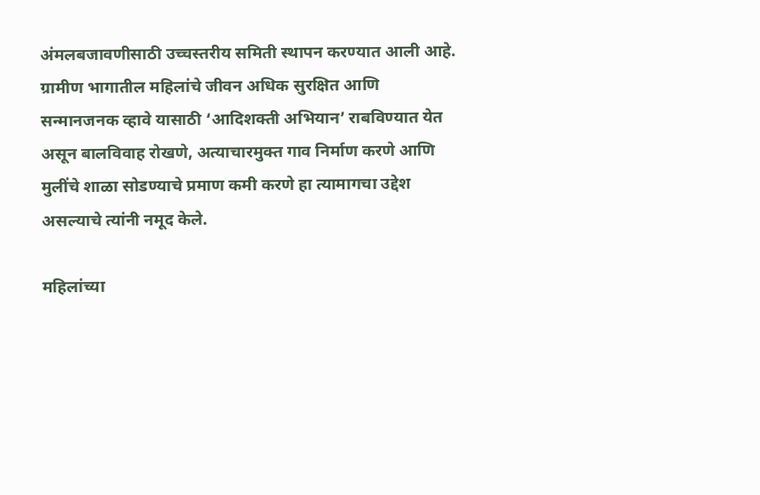अंमलबजावणीसाठी उच्चस्तरीय समिती स्थापन करण्यात आली आहे. ग्रामीण भागातील महिलांचे जीवन अधिक सुरक्षित आणि सन्मानजनक व्हावे यासाठी ‘आदिशक्ती अभियान’ राबविण्यात येत असून बालविवाह रोखणे, अत्याचारमुक्त गाव निर्माण करणे आणि मुलींचे शाळा सोडण्याचे प्रमाण कमी करणे हा त्यामागचा उद्देश असल्याचे त्यांनी नमूद केले.

महिलांच्या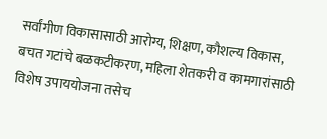सर्वांगीण विकासासाठी आरोग्य, शिक्षण, कौशल्य विकास, बचत गटांचे बळकटीकरण, महिला शेतकरी व कामगारांसाठी विशेष उपाययोजना तसेच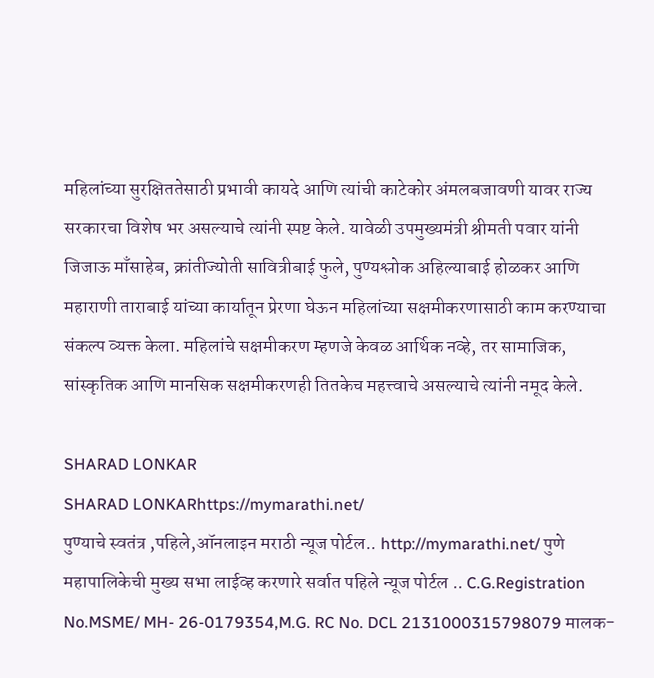महिलांच्या सुरक्षिततेसाठी प्रभावी कायदे आणि त्यांची काटेकोर अंमलबजावणी यावर राज्य सरकारचा विशेष भर असल्याचे त्यांनी स्पष्ट केले. यावेळी उपमुख्यमंत्री श्रीमती पवार यांनी जिजाऊ माँसाहेब, क्रांतीज्योती सावित्रीबाई फुले, पुण्यश्लोक अहिल्याबाई होळकर आणि महाराणी ताराबाई यांच्या कार्यातून प्रेरणा घेऊन महिलांच्या सक्षमीकरणासाठी काम करण्याचा संकल्प व्यक्त केला. महिलांचे सक्षमीकरण म्हणजे केवळ आर्थिक नव्हे, तर सामाजिक, सांस्कृतिक आणि मानसिक सक्षमीकरणही तितकेच महत्त्वाचे असल्याचे त्यांनी नमूद केले.

SHARAD LONKAR
SHARAD LONKARhttps://mymarathi.net/
पुण्याचे स्वतंत्र ,पहिले,ऑनलाइन मराठी न्यूज पोर्टल.. http://mymarathi.net/ पुणे महापालिकेची मुख्य सभा लाईव्ह करणारे सर्वात पहिले न्यूज पोर्टल .. C.G.Registration No.MSME/ MH- 26-0179354,M.G. RC No. DCL 2131000315798079 मालक-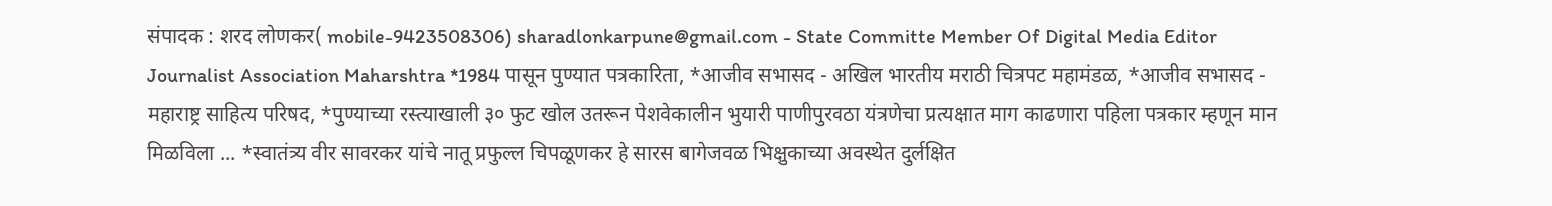संपादक : शरद लोणकर( mobile-9423508306) sharadlonkarpune@gmail.com - State Committe Member Of Digital Media Editor Journalist Association Maharshtra *1984 पासून पुण्यात पत्रकारिता, *आजीव सभासद - अखिल भारतीय मराठी चित्रपट महामंडळ, *आजीव सभासद - महाराष्ट्र साहित्य परिषद, *पुण्याच्या रस्त्याखाली ३० फुट खोल उतरून पेशवेकालीन भुयारी पाणीपुरवठा यंत्रणेचा प्रत्यक्षात माग काढणारा पहिला पत्रकार म्हणून मान मिळविला ... *स्वातंत्र्य वीर सावरकर यांचे नातू प्रफुल्ल चिपळूणकर हे सारस बागेजवळ भिक्षुकाच्या अवस्थेत दुर्लक्षित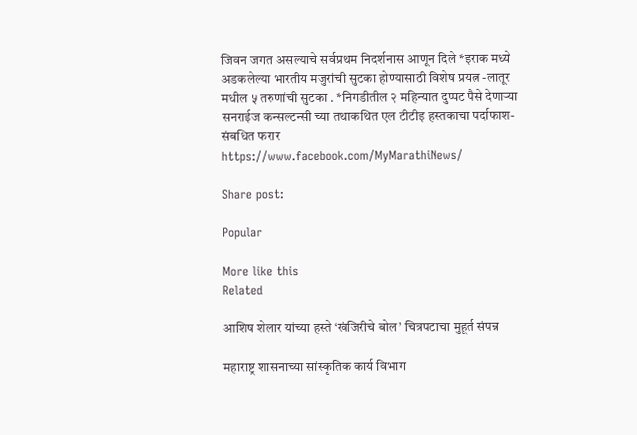जिवन जगत असल्याचे सर्वप्रथम निदर्शनास आणून दिले *इराक मध्ये अडकलेल्या भारतीय मजुरांची सुटका होण्यासाठी विशेष प्रयत्न -लातूर मधील ५ तरुणांची सुटका . *निगडीतील २ महिन्यात दुप्पट पैसे देणाऱ्या सनराईज कन्सल्टन्सी च्या तथाकथित एल टीटीइ हस्तकाचा पर्दाफाश-संबधित फरार https://www.facebook.com/MyMarathiNews/

Share post:

Popular

More like this
Related

आशिष शेलार यांच्या हस्ते ‘खंजिरीचे बोल’ चित्रपटाचा मुहूर्त संपन्न

महाराष्ट्र शासनाच्या सांस्कृतिक कार्य विभाग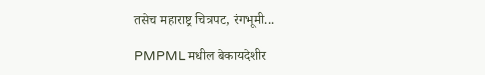तसेच महाराष्ट्र चित्रपट, रंगभूमी...

PMPML मधील बेकायदेशीर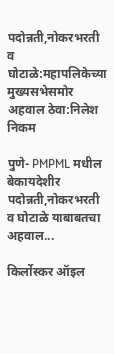पदोन्नती,नोकरभरती व घोटाळे:महापलिकेच्या मुख्यसभेसमोर अहवाल ठेवा:निलेश निकम

पुणे- PMPML मधील बेकायदेशीर पदोन्नती,नोकरभरती व घोटाळे याबाबतचा अहवाल...

किर्लोस्कर ऑइल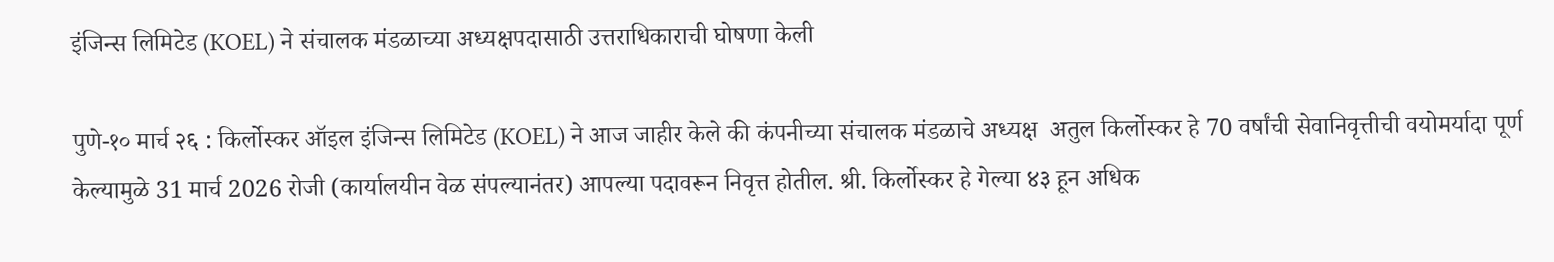इंजिन्स लिमिटेड (KOEL) ने संचालक मंडळाच्या अध्यक्षपदासाठी उत्तराधिकाराची घोषणा केली

पुणे-१० मार्च २६ : किर्लोस्कर ऑइल इंजिन्स लिमिटेड (KOEL) ने आज जाहीर केले की कंपनीच्या संचालक मंडळाचे अध्यक्ष  अतुल किर्लोस्कर हे 70 वर्षांची सेवानिवृत्तीची वयोमर्यादा पूर्ण केल्यामुळे 31 मार्च 2026 रोजी (कार्यालयीन वेळ संपल्यानंतर) आपल्या पदावरून निवृत्त होतील. श्री. किर्लोस्कर हे गेल्या ४३ हून अधिक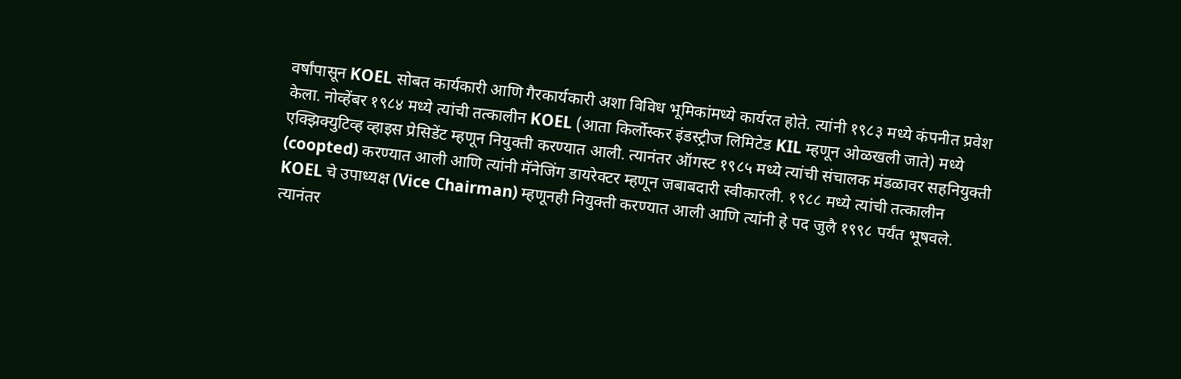वर्षांपासून KOEL सोबत कार्यकारी आणि गैरकार्यकारी अशा विविध भूमिकांमध्ये कार्यरत होते. त्यांनी १९८३ मध्ये कंपनीत प्रवेश केला. नोव्हेंबर १९८४ मध्ये त्यांची तत्कालीन KOEL (आता किर्लोस्कर इंडस्ट्रीज लिमिटेड KIL म्हणून ओळखली जाते) मध्ये एक्झिक्युटिव्ह व्हाइस प्रेसिडेंट म्हणून नियुक्ती करण्यात आली. त्यानंतर ऑगस्ट १९८५ मध्ये त्यांची संचालक मंडळावर सहनियुक्ती (coopted) करण्यात आली आणि त्यांनी मॅनेजिंग डायरेक्टर म्हणून जबाबदारी स्वीकारली. १९८८ मध्ये त्यांची तत्कालीन KOEL चे उपाध्यक्ष (Vice Chairman) म्हणूनही नियुक्ती करण्यात आली आणि त्यांनी हे पद जुलै १९९८ पर्यंत भूषवले. त्यानंतर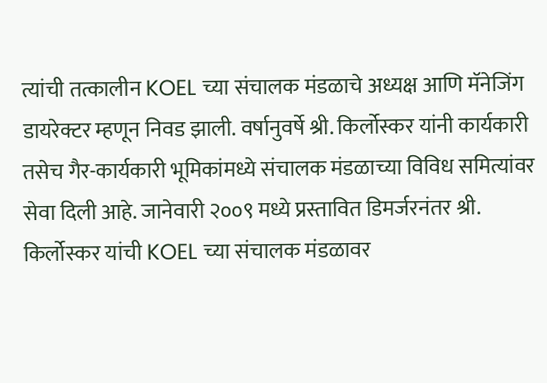त्यांची तत्कालीन KOEL च्या संचालक मंडळाचे अध्यक्ष आणि मॅनेजिंग डायरेक्टर म्हणून निवड झाली. वर्षानुवर्षे श्री. किर्लोस्कर यांनी कार्यकारी तसेच गैर-कार्यकारी भूमिकांमध्ये संचालक मंडळाच्या विविध समित्यांवर सेवा दिली आहे. जानेवारी २००९ मध्ये प्रस्तावित डिमर्जरनंतर श्री. किर्लोस्कर यांची KOEL च्या संचालक मंडळावर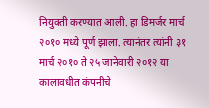नियुक्ती करण्यात आली. हा डिमर्जर मार्च २०१० मध्ये पूर्ण झाला. त्यानंतर त्यांनी ३१ मार्च २०१० ते २५ जानेवारी २०१२ या कालावधीत कंपनीचे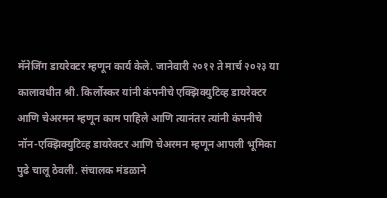मॅनेजिंग डायरेक्टर म्हणून कार्य केले. जानेवारी २०१२ ते मार्च २०२३ या कालावधीत श्री. किर्लोस्कर यांनी कंपनीचे एक्झिक्युटिव्ह डायरेक्टर आणि चेअरमन म्हणून काम पाहिले आणि त्यानंतर त्यांनी कंपनीचे नॉन-एक्झिक्युटिव्ह डायरेक्टर आणि चेअरमन म्हणून आपली भूमिका पुढे चालू ठेवली. संचालक मंडळाने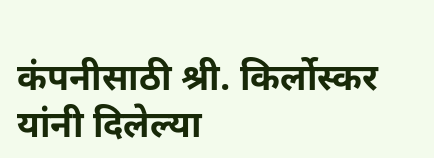कंपनीसाठी श्री. किर्लोस्कर यांनी दिलेल्या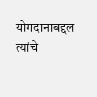योगदानाबद्दल त्यांचे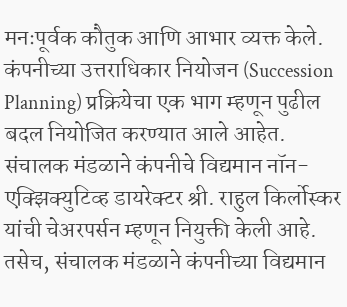मनःपूर्वक कौतुक आणि आभार व्यक्त केले. कंपनीच्या उत्तराधिकार नियोजन (Succession Planning) प्रक्रियेचा एक भाग म्हणून पुढील बदल नियोजित करण्यात आले आहेत. संचालक मंडळाने कंपनीचे विद्यमान नॉन-एक्झिक्युटिव्ह डायरेक्टर श्री. राहुल किर्लोस्कर यांची चेअरपर्सन म्हणून नियुक्ती केली आहे. तसेच, संचालक मंडळाने कंपनीच्या विद्यमान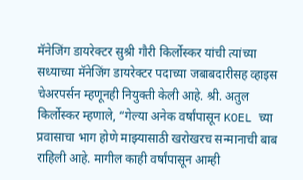मॅनेजिंग डायरेक्टर सुश्री गौरी किर्लोस्कर यांची त्यांच्या सध्याच्या मॅनेजिंग डायरेक्टर पदाच्या जबाबदारीसह व्हाइस चेअरपर्सन म्हणूनही नियुक्ती केली आहे. श्री. अतुल किर्लोस्कर म्हणाले, “गेल्या अनेक वर्षांपासून KOEL च्या प्रवासाचा भाग होणे माझ्यासाठी खरोखरच सन्मानाची बाब राहिली आहे. मागील काही वर्षांपासून आम्ही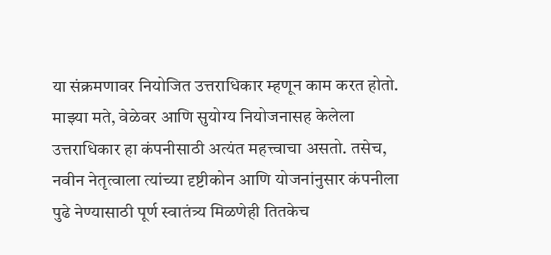या संक्रमणावर नियोजित उत्तराधिकार म्हणून काम करत होतो. माझ्या मते, वेळेवर आणि सुयोग्य नियोजनासह केलेला उत्तराधिकार हा कंपनीसाठी अत्यंत महत्त्वाचा असतो. तसेच, नवीन नेतृत्वाला त्यांच्या दृष्टीकोन आणि योजनांनुसार कंपनीला पुढे नेण्यासाठी पूर्ण स्वातंत्र्य मिळणेही तितकेच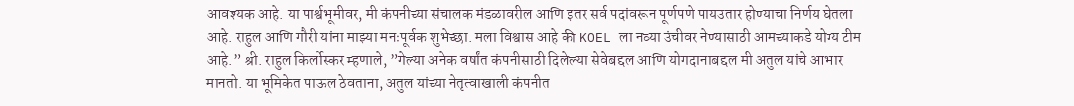आवश्यक आहे. या पार्श्वभूमीवर, मी कंपनीच्या संचालक मंडळावरील आणि इतर सर्व पदांवरून पूर्णपणे पायउतार होण्याचा निर्णय घेतला आहे. राहुल आणि गौरी यांना माझ्या मनःपूर्वक शुभेच्छा. मला विश्वास आहे की KOEL ला नव्या उंचीवर नेण्यासाठी आमच्याकडे योग्य टीम आहे.” श्री. राहुल किर्लोस्कर म्हणाले, ”गेल्या अनेक वर्षांत कंपनीसाठी दिलेल्या सेवेबद्दल आणि योगदानाबद्दल मी अतुल यांचे आभार मानतो. या भूमिकेत पाऊल ठेवताना, अतुल यांच्या नेतृत्वाखाली कंपनीत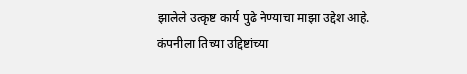झालेले उत्कृष्ट कार्य पुढे नेण्याचा माझा उद्देश आहे. कंपनीला तिच्या उद्दिष्टांच्या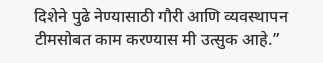दिशेने पुढे नेण्यासाठी गौरी आणि व्यवस्थापन टीमसोबत काम करण्यास मी उत्सुक आहे.”